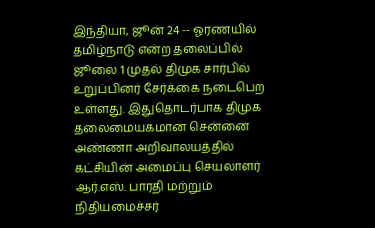இந்தியா, ஜூன் 24 -- ஓரணயில் தமிழ்நாடு என்ற தலைப்பில் ஜூலை 1 முதல் திமுக சார்பில் உறுப்பினர் சேர்க்கை நடைபெற உள்ளது. இதுதொடர்பாக திமுக தலைமையகமான சென்னை அண்ணா அறிவாலயத்தில் கட்சியின் அமைப்பு செயலாளர் ஆர்.எஸ். பாரதி மற்றும் நிதியமைச்சர்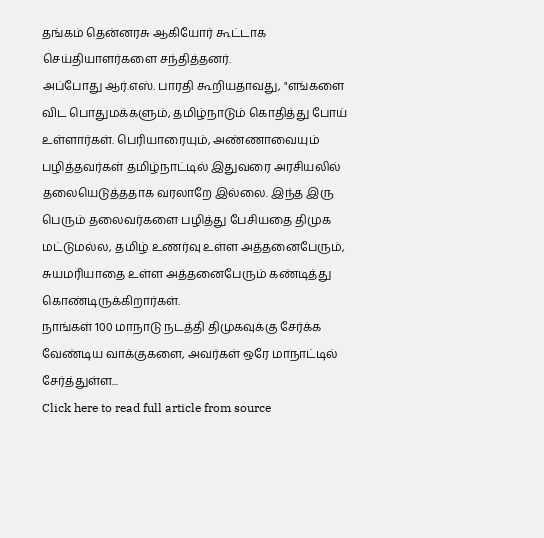தங்கம் தென்னரசு ஆகியோர் கூட்டாக செய்தியாளர்களை சந்தித்தனர்.
அப்போது ஆர்.எஸ். பாரதி கூறியதாவது, "எங்களை விட பொதுமக்களும், தமிழ்நாடும் கொதித்து போய் உள்ளார்கள். பெரியாரையும், அண்ணாவையும் பழித்தவர்கள் தமிழ்நாட்டில் இதுவரை அரசியலில் தலையெடுத்ததாக வரலாறே இல்லை. இந்த இரு பெரும் தலைவர்களை பழித்து பேசியதை திமுக மட்டுமல்ல, தமிழ் உணர்வு உள்ள அத்தனைபேரும், சுயமரியாதை உள்ள அத்தனைபேரும் கண்டித்து கொண்டிருக்கிறார்கள்.
நாங்கள் 100 மாநாடு நடத்தி திமுகவுக்கு சேர்க்க வேண்டிய வாக்குகளை, அவர்கள் ஒரே மாநாட்டில் சேர்த்துள்ள...
Click here to read full article from source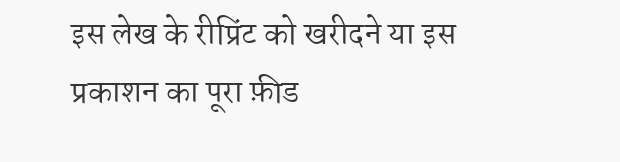इस लेख के रीप्रिंट को खरीदने या इस प्रकाशन का पूरा फ़ीड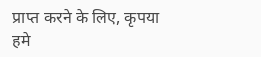प्राप्त करने के लिए, कृपया
हमे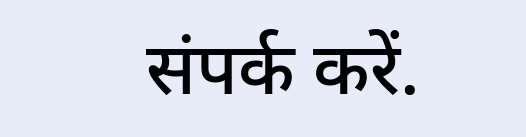संपर्क करें.